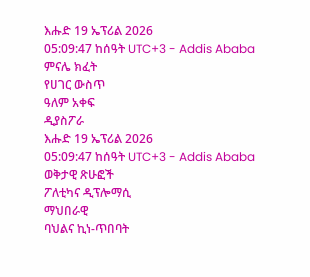እሑድ 19 ኤፕሪል 2026
05:09:47 ከሰዓት UTC+3 - Addis Ababa
ምናሌ ክፈት
የሀገር ውስጥ
ዓለም አቀፍ
ዲያስፖራ
እሑድ 19 ኤፕሪል 2026
05:09:47 ከሰዓት UTC+3 - Addis Ababa
ወቅታዊ ጽሁፎች
ፖለቲካና ዲፕሎማሲ
ማህበራዊ
ባህልና ኪነ-ጥበባት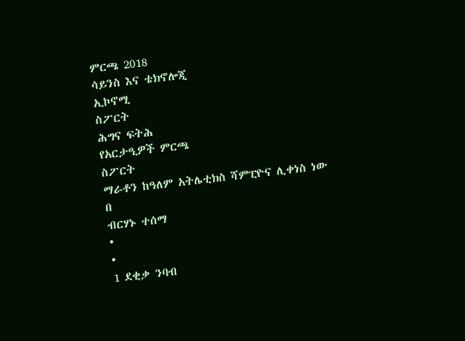ምርጫ 2018
ሳይንስ እና ቴክኖሎጂ
ኢኮኖሚ
ስፖርት
ሕግና ፍትሕ
የአርታዒዎች ምርጫ
ስፖርት
ማራቶን ከዓለም አትሌቲክስ ሻምፒዮና ሊቀነስ ነው
በ
ብርሃኑ ተሰማ
•
•
1 ደቂቃ ንባብ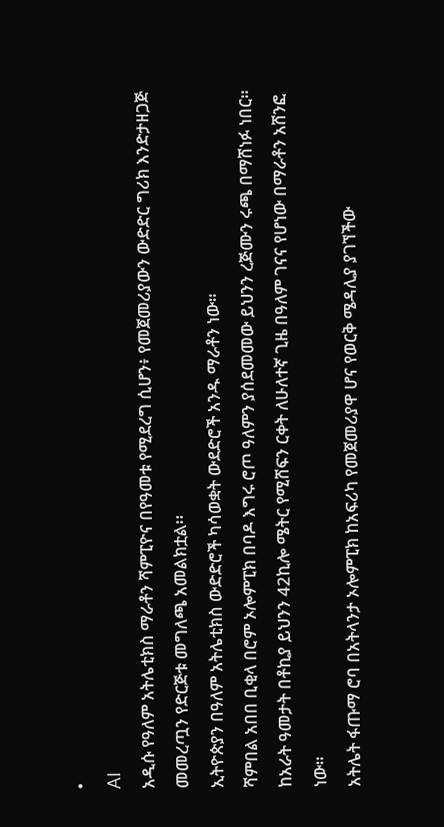•
AI
አዲሱ የዓለም አትሌቲክስ ማራቶን ሻምፒዮና በየዓመቱ የሚደረግ ሲሆን፥ የመጀመሪያውን ውድድር ግሪክ እንድታዘጋጅ መመረጧን የድርጅቱ መግለጫ አመልክቷል፡፡
ኢትዮጵያን በዓለም አትሌቲክስ ውድድሮች ካሳወቋት ውደድሮች አንዱ ማራቶን ነው።
ሻምበል አበበ ቢቂላ በሮም ኦሎምፒክ በባዶ እግሩ ሮጦ ዓለምን ያሰደመመው ይህንን ረጅሙን ሩጫ በማሸነፉ ነበር።
ከአራት ዓመታት በቶኪያ ይህንን 42ኪሎ ሜትር የሚሸፍን ርቀት ለሁለተኛ ጊዜ በዓለም ገናና የሆነው በማራቶን አሸንፎ ነው።
አትሌት ፋጡማ ሮባ በአትላንታ ኦሎምፒክ ከአፍሪካ የመጀመሪያዋ ሆና የወርቅ ሜዳሊያ ያገኘችው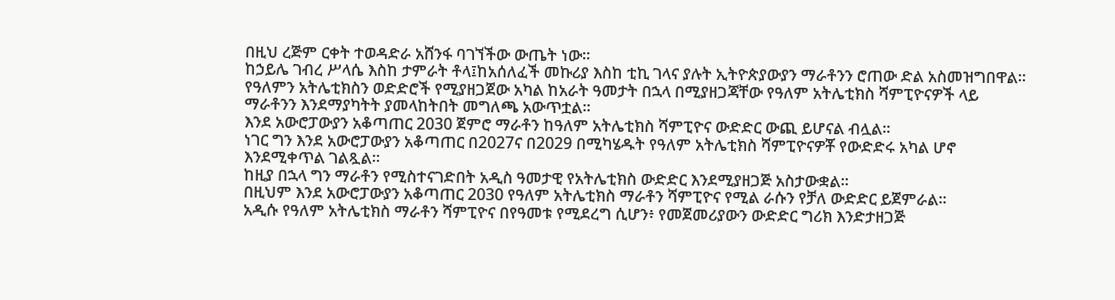በዚህ ረጅም ርቀት ተወዳድራ አሸንፋ ባገኘችው ውጤት ነው።
ከኃይሌ ገብረ ሥላሴ እስከ ታምራት ቶላ፤ከአሰለፈች መኩሪያ እስከ ቲኪ ገላና ያሉት ኢትዮጵያውያን ማራቶንን ሮጠው ድል አስመዝግበዋል።
የዓለምን አትሌቲክስን ወድድሮች የሚያዘጋጀው አካል ከአራት ዓመታት በኋላ በሚያዘጋጃቸው የዓለም አትሌቲክስ ሻምፒዮናዎች ላይ ማራቶንን እንደማያካትት ያመላከትበት መግለጫ አውጥቷል።
እንደ አውሮፓውያን አቆጣጠር 2030 ጀምሮ ማራቶን ከዓለም አትሌቲክስ ሻምፒዮና ውድድር ውጪ ይሆናል ብሏል፡፡
ነገር ግን እንደ አውሮፓውያን አቆጣጠር በ2027ና በ2029 በሚካሄዱት የዓለም አትሌቲክስ ሻምፒዮናዎቾ የውድድሩ አካል ሆኖ እንደሚቀጥል ገልጿል።
ከዚያ በኋላ ግን ማራቶን የሚስተናገድበት አዲስ ዓመታዊ የአትሌቲክስ ውድድር እንደሚያዘጋጅ አስታውቋል፡፡
በዚህም እንደ አውሮፓውያን አቆጣጠር 2030 የዓለም አትሌቲክስ ማራቶን ሻምፒዮና የሚል ራሱን የቻለ ውድድር ይጀምራል፡፡
አዲሱ የዓለም አትሌቲክስ ማራቶን ሻምፒዮና በየዓመቱ የሚደረግ ሲሆን፥ የመጀመሪያውን ውድድር ግሪክ እንድታዘጋጅ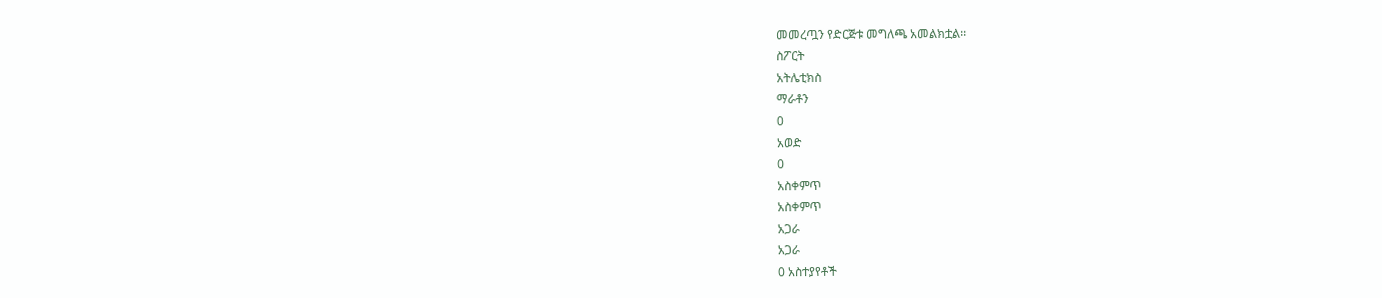መመረጧን የድርጅቱ መግለጫ አመልክቷል፡፡
ስፖርት
አትሌቲክስ
ማራቶን
0
አወድ
0
አስቀምጥ
አስቀምጥ
አጋራ
አጋራ
0 አስተያየቶች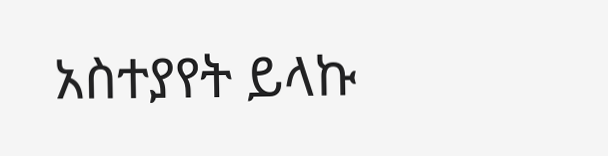አስተያየት ይላኩ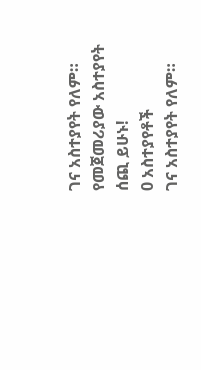ገና አስተያየት የለም። የመጀመሪያው አስተያየት ሰጪ ይሁኑ!
0 አስተያየቶች
ገና አስተያየት የለም።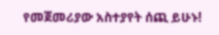የመጀመሪያው አስተያየት ሰጪ ይሁኑ!